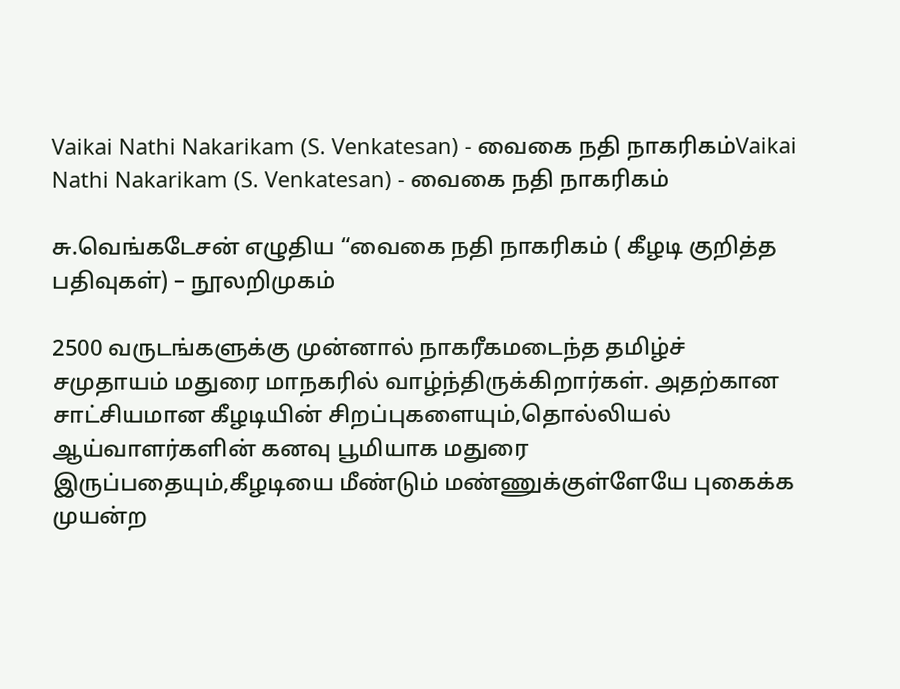Vaikai Nathi Nakarikam (S. Venkatesan) - வைகை நதி நாகரிகம்Vaikai Nathi Nakarikam (S. Venkatesan) - வைகை நதி நாகரிகம்

சு.வெங்கடேசன் எழுதிய “வைகை நதி நாகரிகம் ( கீழடி குறித்த பதிவுகள்) – நூலறிமுகம்

2500 வருடங்களுக்கு முன்னால் நாகரீகமடைந்த தமிழ்ச் சமுதாயம் மதுரை மாநகரில் வாழ்ந்திருக்கிறார்கள். அதற்கான சாட்சியமான கீழடியின் சிறப்புகளையும்,தொல்லியல் ஆய்வாளர்களின் கனவு பூமியாக மதுரை இருப்பதையும்,கீழடியை மீண்டும் மண்ணுக்குள்ளேயே புகைக்க முயன்ற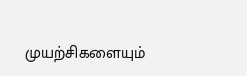முயற்சிகளையும்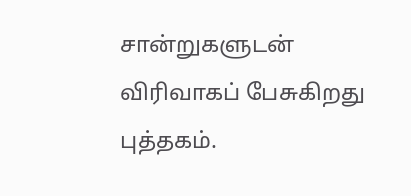சான்றுகளுடன் விரிவாகப் பேசுகிறது புத்தகம்.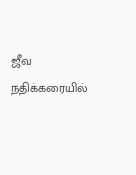ஜீவ நதிக்கரையில்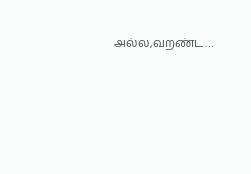அல்ல,வறண்ட…